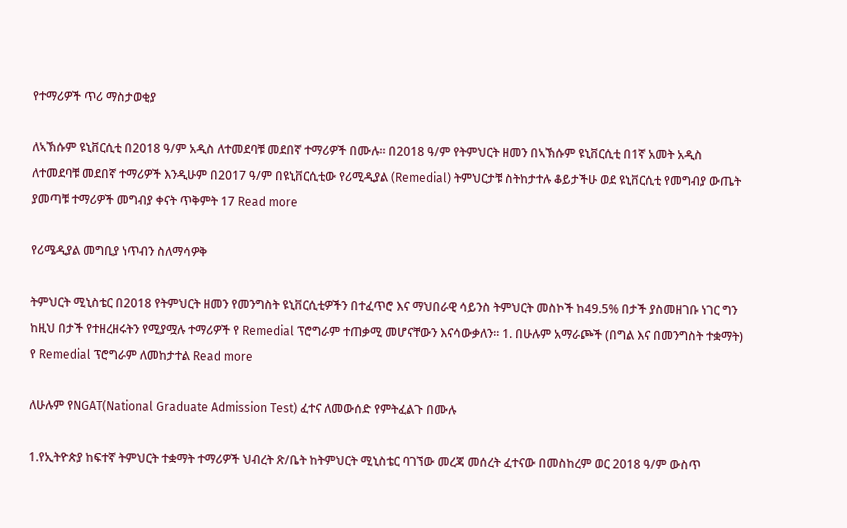የተማሪዎች ጥሪ ማስታወቂያ

ለኣኽሱም ዩኒቨርሲቲ በ2018 ዓ/ም አዲስ ለተመደባቹ መደበኛ ተማሪዎች በሙሉ። በ2018 ዓ/ም የትምህርት ዘመን በኣኽሱም ዩኒቨርሲቲ በ1ኛ አመት አዲስ ለተመደባቹ መደበኛ ተማሪዎች እንዲሁም በ2017 ዓ/ም በዩኒቨርሲቲው የሪሚዲያል (Remedial) ትምህርታቹ ስትከታተሉ ቆይታችሁ ወደ ዩኒቨርሲቲ የመግብያ ውጤት ያመጣቹ ተማሪዎች መግብያ ቀናት ጥቅምት 17 Read more

የሪሜዲያል መግቢያ ነጥብን ስለማሳዎቅ

ትምህርት ሚኒስቴር በ2018 የትምህርት ዘመን የመንግስት ዩኒቨርሲቲዎችን በተፈጥሮ እና ማህበራዊ ሳይንስ ትምህርት መስኮች ከ49.5% በታች ያስመዘገቡ ነገር ግን ከዚህ በታች የተዘረዘሩትን የሚያሟሉ ተማሪዎች የ Remedial ፕሮግራም ተጠቃሚ መሆናቸውን እናሳውቃለን። 1. በሁሉም አማራጮች (በግል እና በመንግስት ተቋማት) የ Remedial ፕሮግራም ለመከታተል Read more

ለሁሉም የNGAT(National Graduate Admission Test) ፈተና ለመውሰድ የምትፈልጉ በሙሉ

1.የኢትዮጵያ ከፍተኛ ትምህርት ተቋማት ተማሪዎች ህብረት ጽ/ቤት ከትምህርት ሚኒስቴር ባገኘው መረጃ መሰረት ፈተናው በመስከረም ወር 2018 ዓ/ም ውስጥ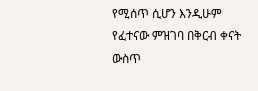የሚሰጥ ሲሆን እንዲሁም የፈተናው ምዝገባ በቅርብ ቀናት ውስጥ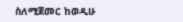ስለሚጀመር ከወዲሁ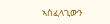ኣስፈላጊውን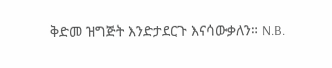ቅድመ ዝግጅት እንድታደርጉ እናሳውቃለን። N.B.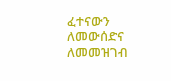ፈተናውን ለመውሰድና ለመመዝገብ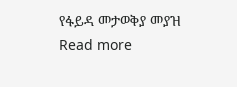የፋይዳ መታወቅያ መያዝ Read more